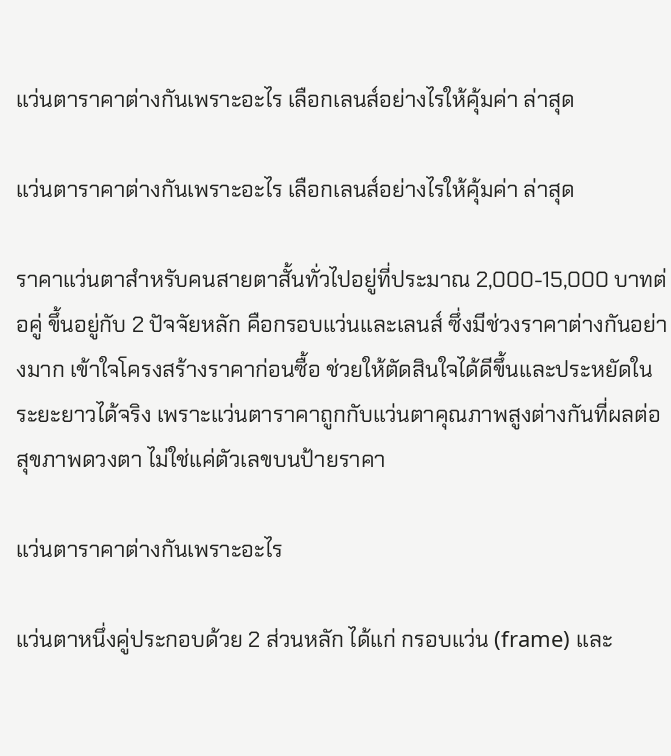แว่นตาราคาต่างกันเพราะอะไร เลือกเลนส์อย่างไรให้คุ้มค่า ล่าสุด

แว่นตาราคาต่างกันเพราะอะไร เลือกเลนส์อย่างไรให้คุ้มค่า ล่าสุด

ราคาแว่นตาสำหรับคนสายตาสั้นทั่วไปอยู่ที่ประมาณ 2,000-15,000 บาทต่อคู่ ขึ้นอยู่กับ 2 ปัจจัยหลัก คือกรอบแว่นและเลนส์ ซึ่งมีช่วงราคาต่างกันอย่างมาก เข้าใจโครงสร้างราคาก่อนซื้อ ช่วยให้ตัดสินใจได้ดีขึ้นและประหยัดในระยะยาวได้จริง เพราะแว่นตาราคาถูกกับแว่นตาคุณภาพสูงต่างกันที่ผลต่อสุขภาพดวงตา ไม่ใช่แค่ตัวเลขบนป้ายราคา

แว่นตาราคาต่างกันเพราะอะไร

แว่นตาหนึ่งคู่ประกอบด้วย 2 ส่วนหลัก ได้แก่ กรอบแว่น (frame) และ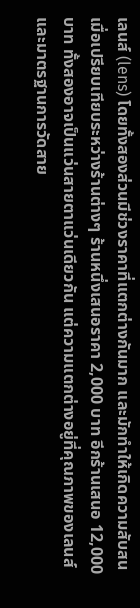เลนส์ (lens) โดยทั้งสองส่วนมีช่วงราคาที่แตกต่างกันมาก และมักทำให้เกิดความสับสนเมื่อเปรียบเทียบระหว่างร้านต่างๆ ร้านหนึ่งเสนอราคา 2,000 บาท อีกร้านเสนอ 12,000 บาท ทั้งสองอาจเป็นแว่นสายตาแว่นเดียวกัน แต่ความแตกต่างอยู่ที่คุณภาพของเลนส์และมาตรฐานการวัดสาย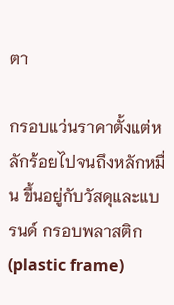ตา

กรอบแว่นราคาตั้งแต่หลักร้อยไปจนถึงหลักหมื่น ขึ้นอยู่กับวัสดุและแบรนด์ กรอบพลาสติก (plastic frame)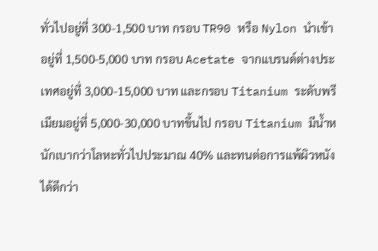ทั่วไปอยู่ที่ 300-1,500 บาท กรอบ TR90 หรือ Nylon นำเข้าอยู่ที่ 1,500-5,000 บาท กรอบ Acetate จากแบรนด์ต่างประเทศอยู่ที่ 3,000-15,000 บาท และกรอบ Titanium ระดับพรีเมียมอยู่ที่ 5,000-30,000 บาทขึ้นไป กรอบ Titanium มีน้ำหนักเบากว่าโลหะทั่วไปประมาณ 40% และทนต่อการแพ้ผิวหนังได้ดีกว่า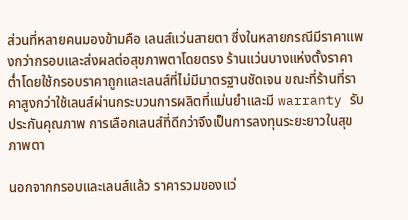ส่วนที่หลายคนมองข้ามคือ เลนส์แว่นสายตา ซึ่งในหลายกรณีมีราคาแพงกว่ากรอบและส่งผลต่อสุขภาพตาโดยตรง ร้านแว่นบางแห่งตั้งราคาต่ำโดยใช้กรอบราคาถูกและเลนส์ที่ไม่มีมาตรฐานชัดเจน ขณะที่ร้านที่ราคาสูงกว่าใช้เลนส์ผ่านกระบวนการผลิตที่แม่นยำและมี warranty รับประกันคุณภาพ การเลือกเลนส์ที่ดีกว่าจึงเป็นการลงทุนระยะยาวในสุขภาพตา

นอกจากกรอบและเลนส์แล้ว ราคารวมของแว่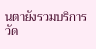นตายังรวมบริการวัด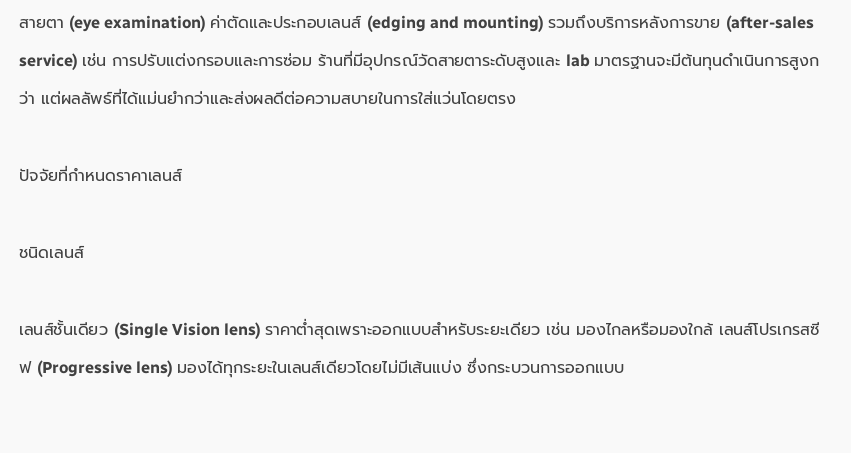สายตา (eye examination) ค่าตัดและประกอบเลนส์ (edging and mounting) รวมถึงบริการหลังการขาย (after-sales service) เช่น การปรับแต่งกรอบและการซ่อม ร้านที่มีอุปกรณ์วัดสายตาระดับสูงและ lab มาตรฐานจะมีต้นทุนดำเนินการสูงกว่า แต่ผลลัพธ์ที่ได้แม่นยำกว่าและส่งผลดีต่อความสบายในการใส่แว่นโดยตรง

ปัจจัยที่กำหนดราคาเลนส์

ชนิดเลนส์

เลนส์ชั้นเดียว (Single Vision lens) ราคาต่ำสุดเพราะออกแบบสำหรับระยะเดียว เช่น มองไกลหรือมองใกล้ เลนส์โปรเกรสซีฟ (Progressive lens) มองได้ทุกระยะในเลนส์เดียวโดยไม่มีเส้นแบ่ง ซึ่งกระบวนการออกแบบ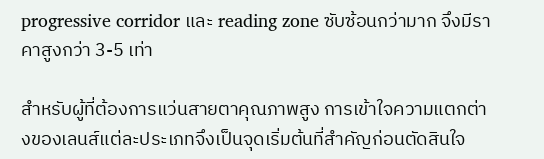progressive corridor และ reading zone ซับซ้อนกว่ามาก จึงมีราคาสูงกว่า 3-5 เท่า

สำหรับผู้ที่ต้องการแว่นสายตาคุณภาพสูง การเข้าใจความแตกต่างของเลนส์แต่ละประเภทจึงเป็นจุดเริ่มต้นที่สำคัญก่อนตัดสินใจ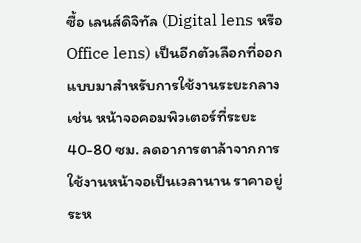ซื้อ เลนส์ดิจิทัล (Digital lens หรือ Office lens) เป็นอีกตัวเลือกที่ออกแบบมาสำหรับการใช้งานระยะกลาง เช่น หน้าจอคอมพิวเตอร์ที่ระยะ 40-80 ซม. ลดอาการตาล้าจากการใช้งานหน้าจอเป็นเวลานาน ราคาอยู่ระห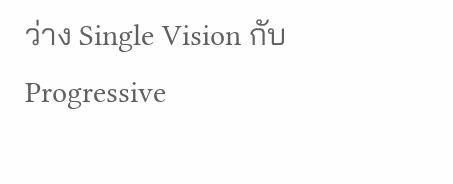ว่าง Single Vision กับ Progressive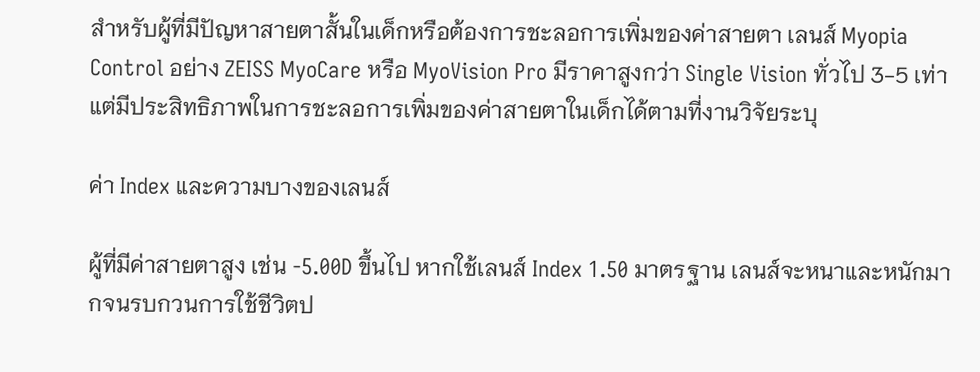สำหรับผู้ที่มีปัญหาสายตาสั้นในเด็กหรือต้องการชะลอการเพิ่มของค่าสายตา เลนส์ Myopia Control อย่าง ZEISS MyoCare หรือ MyoVision Pro มีราคาสูงกว่า Single Vision ทั่วไป 3-5 เท่า แต่มีประสิทธิภาพในการชะลอการเพิ่มของค่าสายตาในเด็กได้ตามที่งานวิจัยระบุ

ค่า Index และความบางของเลนส์

ผู้ที่มีค่าสายตาสูง เช่น -5.00D ขึ้นไป หากใช้เลนส์ Index 1.50 มาตรฐาน เลนส์จะหนาและหนักมากจนรบกวนการใช้ชีวิตป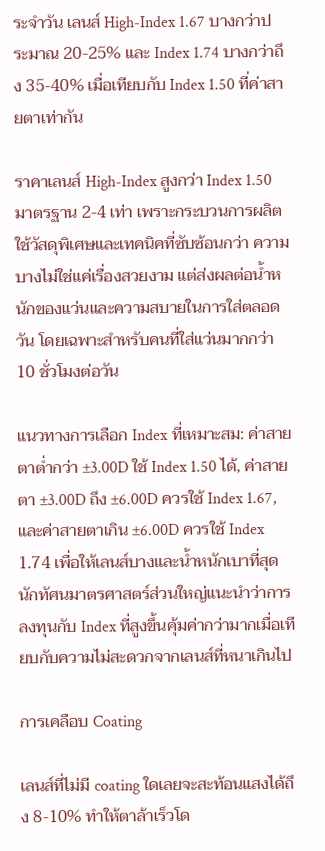ระจำวัน เลนส์ High-Index 1.67 บางกว่าประมาณ 20-25% และ Index 1.74 บางกว่าถึง 35-40% เมื่อเทียบกับ Index 1.50 ที่ค่าสายตาเท่ากัน

ราคาเลนส์ High-Index สูงกว่า Index 1.50 มาตรฐาน 2-4 เท่า เพราะกระบวนการผลิตใช้วัสดุพิเศษและเทคนิคที่ซับซ้อนกว่า ความบางไม่ใช่แค่เรื่องสวยงาม แต่ส่งผลต่อน้ำหนักของแว่นและความสบายในการใส่ตลอดวัน โดยเฉพาะสำหรับคนที่ใส่แว่นมากกว่า 10 ชั่วโมงต่อวัน

แนวทางการเลือก Index ที่เหมาะสม: ค่าสายตาต่ำกว่า ±3.00D ใช้ Index 1.50 ได้, ค่าสายตา ±3.00D ถึง ±6.00D ควรใช้ Index 1.67, และค่าสายตาเกิน ±6.00D ควรใช้ Index 1.74 เพื่อให้เลนส์บางและน้ำหนักเบาที่สุด นักทัศนมาตรศาสตร์ส่วนใหญ่แนะนำว่าการลงทุนกับ Index ที่สูงขึ้นคุ้มค่ากว่ามากเมื่อเทียบกับความไม่สะดวกจากเลนส์ที่หนาเกินไป

การเคลือบ Coating

เลนส์ที่ไม่มี coating ใดเลยจะสะท้อนแสงได้ถึง 8-10% ทำให้ตาล้าเร็วโด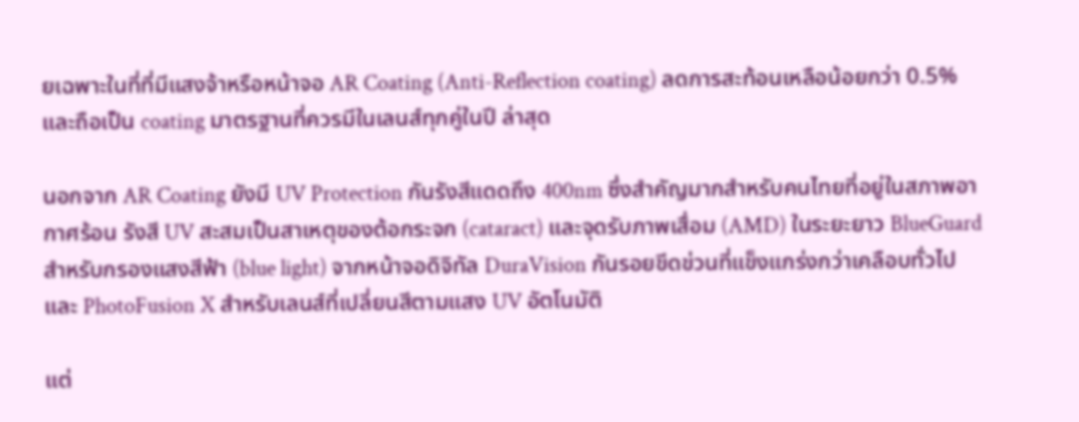ยเฉพาะในที่ที่มีแสงจ้าหรือหน้าจอ AR Coating (Anti-Reflection coating) ลดการสะท้อนเหลือน้อยกว่า 0.5% และถือเป็น coating มาตรฐานที่ควรมีในเลนส์ทุกคู่ในปี ล่าสุด

นอกจาก AR Coating ยังมี UV Protection กันรังสีแดดถึง 400nm ซึ่งสำคัญมากสำหรับคนไทยที่อยู่ในสภาพอากาศร้อน รังสี UV สะสมเป็นสาเหตุของต้อกระจก (cataract) และจุดรับภาพเสื่อม (AMD) ในระยะยาว BlueGuard สำหรับกรองแสงสีฟ้า (blue light) จากหน้าจอดิจิทัล DuraVision กันรอยขีดข่วนที่แข็งแกร่งกว่าเคลือบทั่วไป และ PhotoFusion X สำหรับเลนส์ที่เปลี่ยนสีตามแสง UV อัตโนมัติ

แต่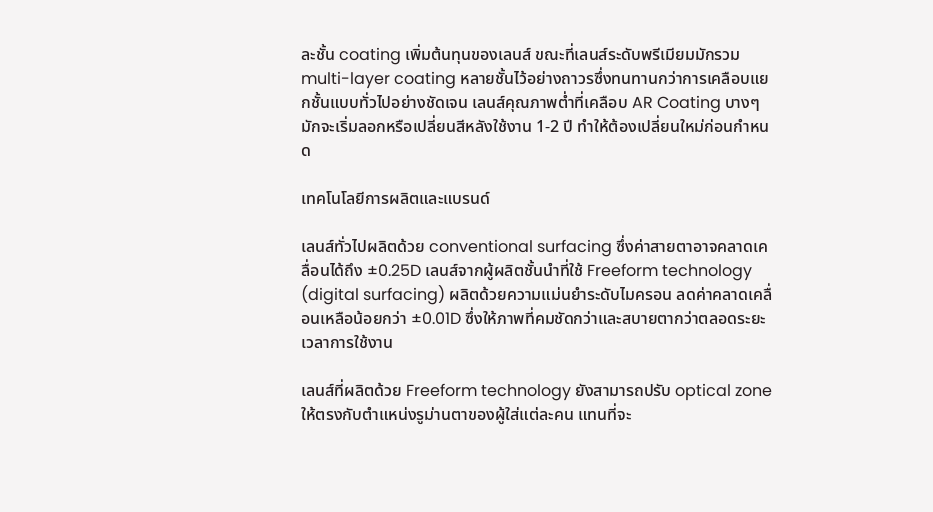ละชั้น coating เพิ่มต้นทุนของเลนส์ ขณะที่เลนส์ระดับพรีเมียมมักรวม multi-layer coating หลายชั้นไว้อย่างถาวรซึ่งทนทานกว่าการเคลือบแยกชั้นแบบทั่วไปอย่างชัดเจน เลนส์คุณภาพต่ำที่เคลือบ AR Coating บางๆ มักจะเริ่มลอกหรือเปลี่ยนสีหลังใช้งาน 1-2 ปี ทำให้ต้องเปลี่ยนใหม่ก่อนกำหนด

เทคโนโลยีการผลิตและแบรนด์

เลนส์ทั่วไปผลิตด้วย conventional surfacing ซึ่งค่าสายตาอาจคลาดเคลื่อนได้ถึง ±0.25D เลนส์จากผู้ผลิตชั้นนำที่ใช้ Freeform technology (digital surfacing) ผลิตด้วยความแม่นยำระดับไมครอน ลดค่าคลาดเคลื่อนเหลือน้อยกว่า ±0.01D ซึ่งให้ภาพที่คมชัดกว่าและสบายตากว่าตลอดระยะเวลาการใช้งาน

เลนส์ที่ผลิตด้วย Freeform technology ยังสามารถปรับ optical zone ให้ตรงกับตำแหน่งรูม่านตาของผู้ใส่แต่ละคน แทนที่จะ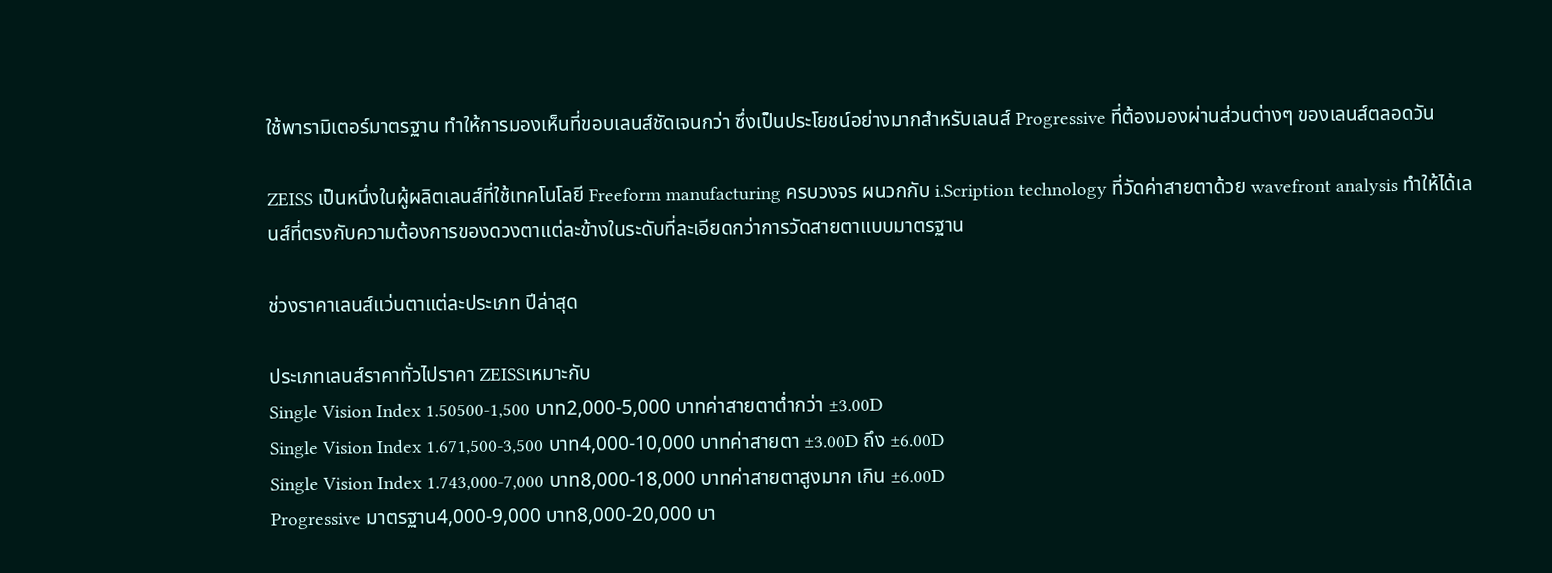ใช้พารามิเตอร์มาตรฐาน ทำให้การมองเห็นที่ขอบเลนส์ชัดเจนกว่า ซึ่งเป็นประโยชน์อย่างมากสำหรับเลนส์ Progressive ที่ต้องมองผ่านส่วนต่างๆ ของเลนส์ตลอดวัน

ZEISS เป็นหนึ่งในผู้ผลิตเลนส์ที่ใช้เทคโนโลยี Freeform manufacturing ครบวงจร ผนวกกับ i.Scription technology ที่วัดค่าสายตาด้วย wavefront analysis ทำให้ได้เลนส์ที่ตรงกับความต้องการของดวงตาแต่ละข้างในระดับที่ละเอียดกว่าการวัดสายตาแบบมาตรฐาน

ช่วงราคาเลนส์แว่นตาแต่ละประเภท ปีล่าสุด

ประเภทเลนส์ราคาทั่วไปราคา ZEISSเหมาะกับ
Single Vision Index 1.50500-1,500 บาท2,000-5,000 บาทค่าสายตาต่ำกว่า ±3.00D
Single Vision Index 1.671,500-3,500 บาท4,000-10,000 บาทค่าสายตา ±3.00D ถึง ±6.00D
Single Vision Index 1.743,000-7,000 บาท8,000-18,000 บาทค่าสายตาสูงมาก เกิน ±6.00D
Progressive มาตรฐาน4,000-9,000 บาท8,000-20,000 บา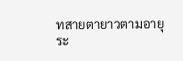ทสายตายาวตามอายุ ระ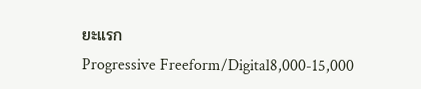ยะแรก
Progressive Freeform/Digital8,000-15,000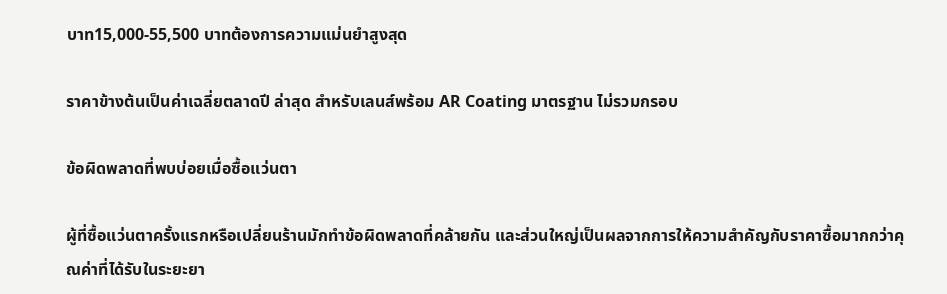บาท15,000-55,500 บาทต้องการความแม่นยำสูงสุด

ราคาข้างต้นเป็นค่าเฉลี่ยตลาดปี ล่าสุด สำหรับเลนส์พร้อม AR Coating มาตรฐาน ไม่รวมกรอบ

ข้อผิดพลาดที่พบบ่อยเมื่อซื้อแว่นตา

ผู้ที่ซื้อแว่นตาครั้งแรกหรือเปลี่ยนร้านมักทำข้อผิดพลาดที่คล้ายกัน และส่วนใหญ่เป็นผลจากการให้ความสำคัญกับราคาซื้อมากกว่าคุณค่าที่ได้รับในระยะยา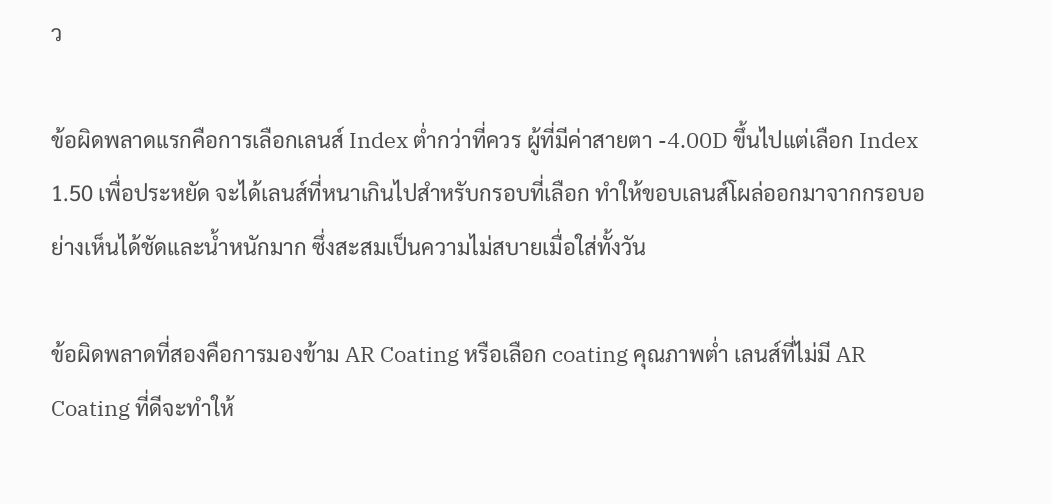ว

ข้อผิดพลาดแรกคือการเลือกเลนส์ Index ต่ำกว่าที่ควร ผู้ที่มีค่าสายตา -4.00D ขึ้นไปแต่เลือก Index 1.50 เพื่อประหยัด จะได้เลนส์ที่หนาเกินไปสำหรับกรอบที่เลือก ทำให้ขอบเลนส์โผล่ออกมาจากกรอบอย่างเห็นได้ชัดและน้ำหนักมาก ซึ่งสะสมเป็นความไม่สบายเมื่อใส่ทั้งวัน

ข้อผิดพลาดที่สองคือการมองข้าม AR Coating หรือเลือก coating คุณภาพต่ำ เลนส์ที่ไม่มี AR Coating ที่ดีจะทำให้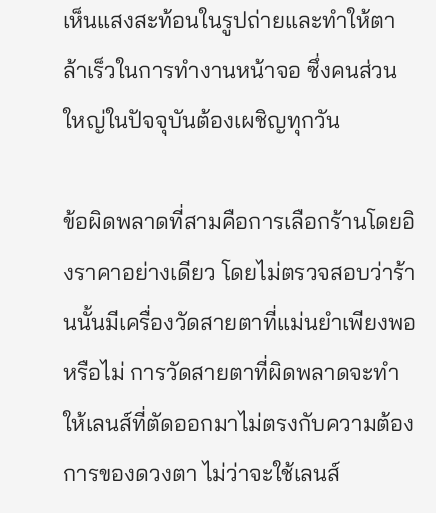เห็นแสงสะท้อนในรูปถ่ายและทำให้ตาล้าเร็วในการทำงานหน้าจอ ซึ่งคนส่วนใหญ่ในปัจจุบันต้องเผชิญทุกวัน

ข้อผิดพลาดที่สามคือการเลือกร้านโดยอิงราคาอย่างเดียว โดยไม่ตรวจสอบว่าร้านนั้นมีเครื่องวัดสายตาที่แม่นยำเพียงพอหรือไม่ การวัดสายตาที่ผิดพลาดจะทำให้เลนส์ที่ตัดออกมาไม่ตรงกับความต้องการของดวงตา ไม่ว่าจะใช้เลนส์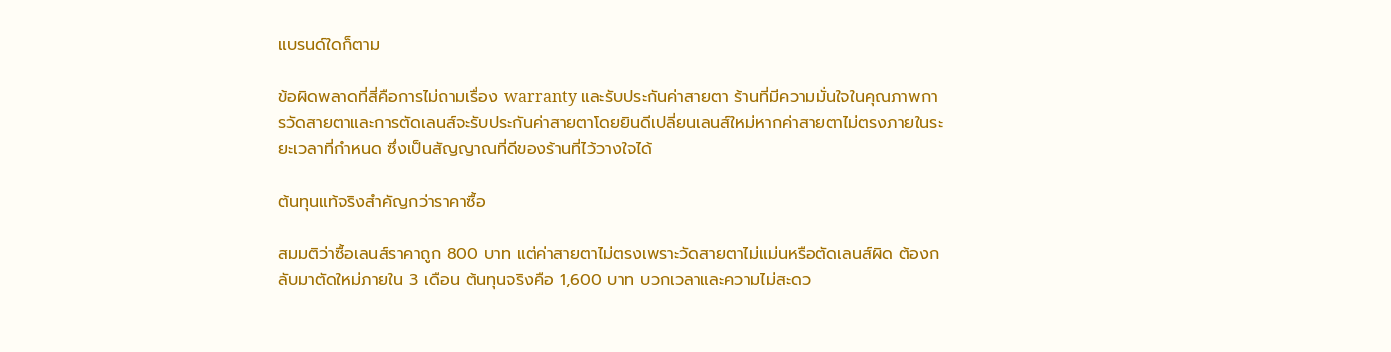แบรนด์ใดก็ตาม

ข้อผิดพลาดที่สี่คือการไม่ถามเรื่อง warranty และรับประกันค่าสายตา ร้านที่มีความมั่นใจในคุณภาพการวัดสายตาและการตัดเลนส์จะรับประกันค่าสายตาโดยยินดีเปลี่ยนเลนส์ใหม่หากค่าสายตาไม่ตรงภายในระยะเวลาที่กำหนด ซึ่งเป็นสัญญาณที่ดีของร้านที่ไว้วางใจได้

ต้นทุนแท้จริงสำคัญกว่าราคาซื้อ

สมมติว่าซื้อเลนส์ราคาถูก 800 บาท แต่ค่าสายตาไม่ตรงเพราะวัดสายตาไม่แม่นหรือตัดเลนส์ผิด ต้องกลับมาตัดใหม่ภายใน 3 เดือน ต้นทุนจริงคือ 1,600 บาท บวกเวลาและความไม่สะดว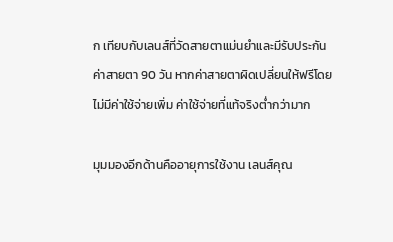ก เทียบกับเลนส์ที่วัดสายตาแม่นยำและมีรับประกันค่าสายตา 90 วัน หากค่าสายตาผิดเปลี่ยนให้ฟรีโดยไม่มีค่าใช้จ่ายเพิ่ม ค่าใช้จ่ายที่แท้จริงต่ำกว่ามาก

มุมมองอีกด้านคืออายุการใช้งาน เลนส์คุณ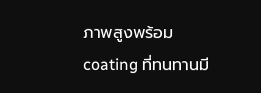ภาพสูงพร้อม coating ที่ทนทานมี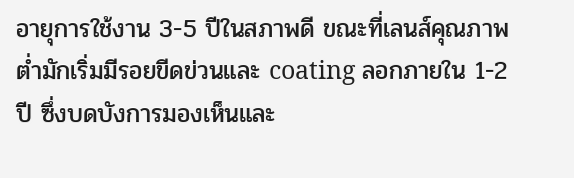อายุการใช้งาน 3-5 ปีในสภาพดี ขณะที่เลนส์คุณภาพต่ำมักเริ่มมีรอยขีดข่วนและ coating ลอกภายใน 1-2 ปี ซึ่งบดบังการมองเห็นและ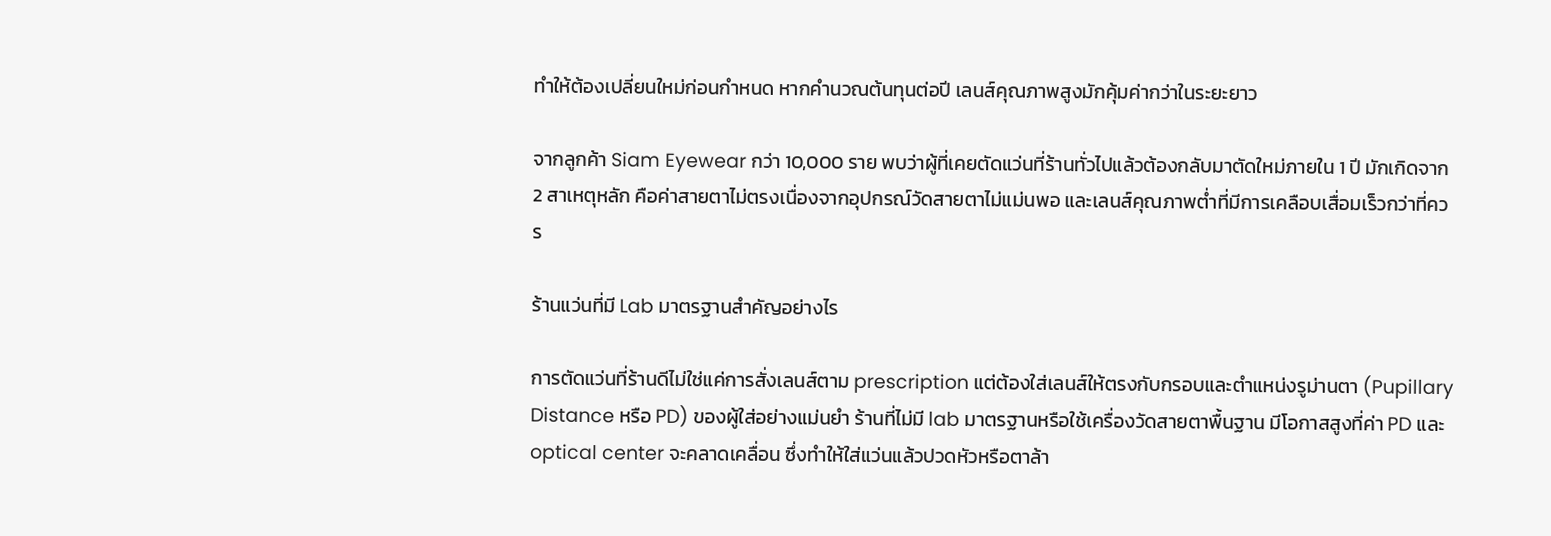ทำให้ต้องเปลี่ยนใหม่ก่อนกำหนด หากคำนวณต้นทุนต่อปี เลนส์คุณภาพสูงมักคุ้มค่ากว่าในระยะยาว

จากลูกค้า Siam Eyewear กว่า 10,000 ราย พบว่าผู้ที่เคยตัดแว่นที่ร้านทั่วไปแล้วต้องกลับมาตัดใหม่ภายใน 1 ปี มักเกิดจาก 2 สาเหตุหลัก คือค่าสายตาไม่ตรงเนื่องจากอุปกรณ์วัดสายตาไม่แม่นพอ และเลนส์คุณภาพต่ำที่มีการเคลือบเสื่อมเร็วกว่าที่ควร

ร้านแว่นที่มี Lab มาตรฐานสำคัญอย่างไร

การตัดแว่นที่ร้านดีไม่ใช่แค่การสั่งเลนส์ตาม prescription แต่ต้องใส่เลนส์ให้ตรงกับกรอบและตำแหน่งรูม่านตา (Pupillary Distance หรือ PD) ของผู้ใส่อย่างแม่นยำ ร้านที่ไม่มี lab มาตรฐานหรือใช้เครื่องวัดสายตาพื้นฐาน มีโอกาสสูงที่ค่า PD และ optical center จะคลาดเคลื่อน ซึ่งทำให้ใส่แว่นแล้วปวดหัวหรือตาล้า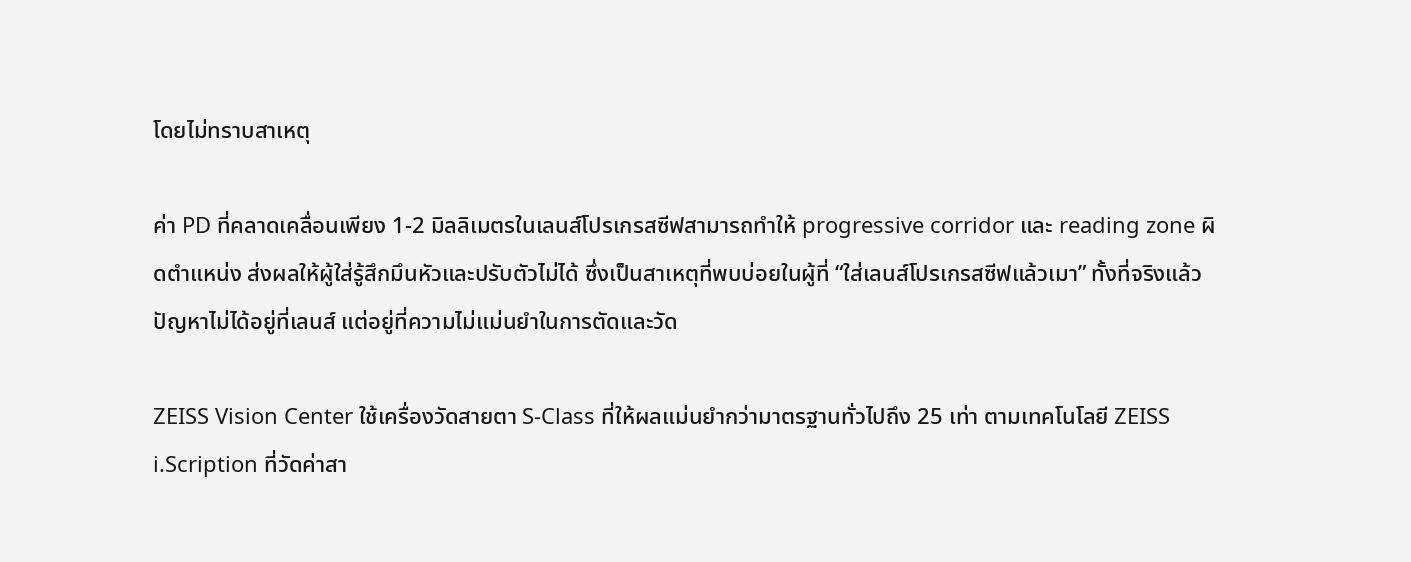โดยไม่ทราบสาเหตุ

ค่า PD ที่คลาดเคลื่อนเพียง 1-2 มิลลิเมตรในเลนส์โปรเกรสซีฟสามารถทำให้ progressive corridor และ reading zone ผิดตำแหน่ง ส่งผลให้ผู้ใส่รู้สึกมึนหัวและปรับตัวไม่ได้ ซึ่งเป็นสาเหตุที่พบบ่อยในผู้ที่ “ใส่เลนส์โปรเกรสซีฟแล้วเมา” ทั้งที่จริงแล้วปัญหาไม่ได้อยู่ที่เลนส์ แต่อยู่ที่ความไม่แม่นยำในการตัดและวัด

ZEISS Vision Center ใช้เครื่องวัดสายตา S-Class ที่ให้ผลแม่นยำกว่ามาตรฐานทั่วไปถึง 25 เท่า ตามเทคโนโลยี ZEISS i.Scription ที่วัดค่าสา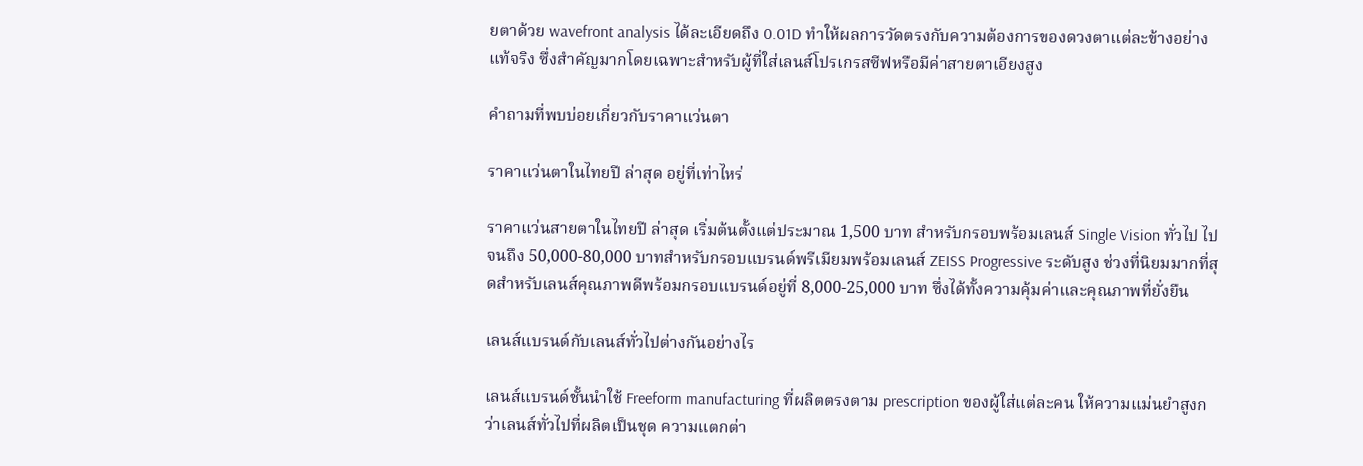ยตาด้วย wavefront analysis ได้ละเอียดถึง 0.01D ทำให้ผลการวัดตรงกับความต้องการของดวงตาแต่ละข้างอย่างแท้จริง ซึ่งสำคัญมากโดยเฉพาะสำหรับผู้ที่ใส่เลนส์โปรเกรสซีฟหรือมีค่าสายตาเอียงสูง

คำถามที่พบบ่อยเกี่ยวกับราคาแว่นตา

ราคาแว่นตาในไทยปี ล่าสุด อยู่ที่เท่าไหร่

ราคาแว่นสายตาในไทยปี ล่าสุด เริ่มต้นตั้งแต่ประมาณ 1,500 บาท สำหรับกรอบพร้อมเลนส์ Single Vision ทั่วไป ไปจนถึง 50,000-80,000 บาทสำหรับกรอบแบรนด์พรีเมียมพร้อมเลนส์ ZEISS Progressive ระดับสูง ช่วงที่นิยมมากที่สุดสำหรับเลนส์คุณภาพดีพร้อมกรอบแบรนด์อยู่ที่ 8,000-25,000 บาท ซึ่งได้ทั้งความคุ้มค่าและคุณภาพที่ยั่งยืน

เลนส์แบรนด์กับเลนส์ทั่วไปต่างกันอย่างไร

เลนส์แบรนด์ชั้นนำใช้ Freeform manufacturing ที่ผลิตตรงตาม prescription ของผู้ใส่แต่ละคน ให้ความแม่นยำสูงกว่าเลนส์ทั่วไปที่ผลิตเป็นชุด ความแตกต่า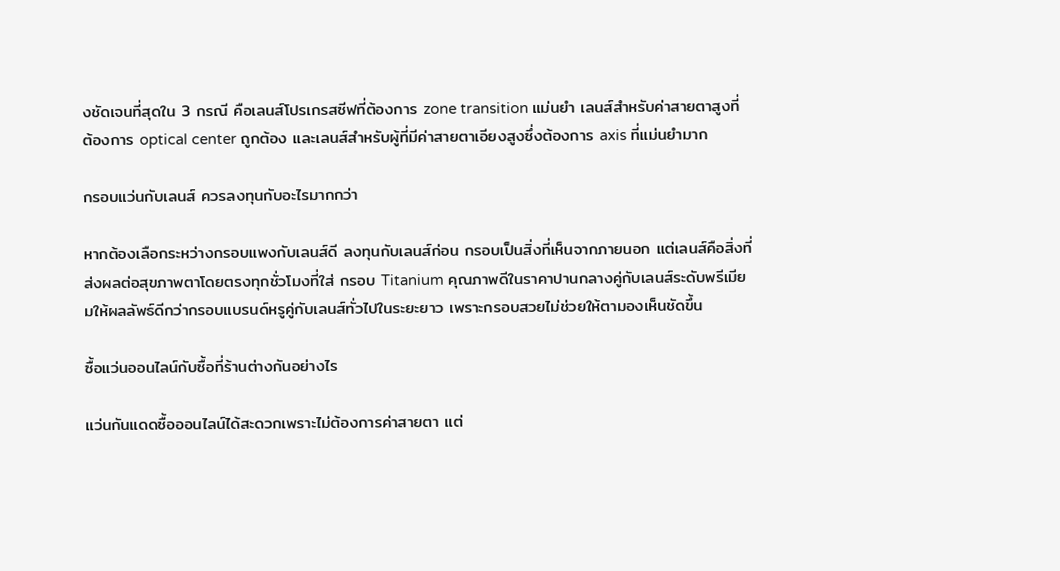งชัดเจนที่สุดใน 3 กรณี คือเลนส์โปรเกรสซีฟที่ต้องการ zone transition แม่นยำ เลนส์สำหรับค่าสายตาสูงที่ต้องการ optical center ถูกต้อง และเลนส์สำหรับผู้ที่มีค่าสายตาเอียงสูงซึ่งต้องการ axis ที่แม่นยำมาก

กรอบแว่นกับเลนส์ ควรลงทุนกับอะไรมากกว่า

หากต้องเลือกระหว่างกรอบแพงกับเลนส์ดี ลงทุนกับเลนส์ก่อน กรอบเป็นสิ่งที่เห็นจากภายนอก แต่เลนส์คือสิ่งที่ส่งผลต่อสุขภาพตาโดยตรงทุกชั่วโมงที่ใส่ กรอบ Titanium คุณภาพดีในราคาปานกลางคู่กับเลนส์ระดับพรีเมียมให้ผลลัพธ์ดีกว่ากรอบแบรนด์หรูคู่กับเลนส์ทั่วไปในระยะยาว เพราะกรอบสวยไม่ช่วยให้ตามองเห็นชัดขึ้น

ซื้อแว่นออนไลน์กับซื้อที่ร้านต่างกันอย่างไร

แว่นกันแดดซื้อออนไลน์ได้สะดวกเพราะไม่ต้องการค่าสายตา แต่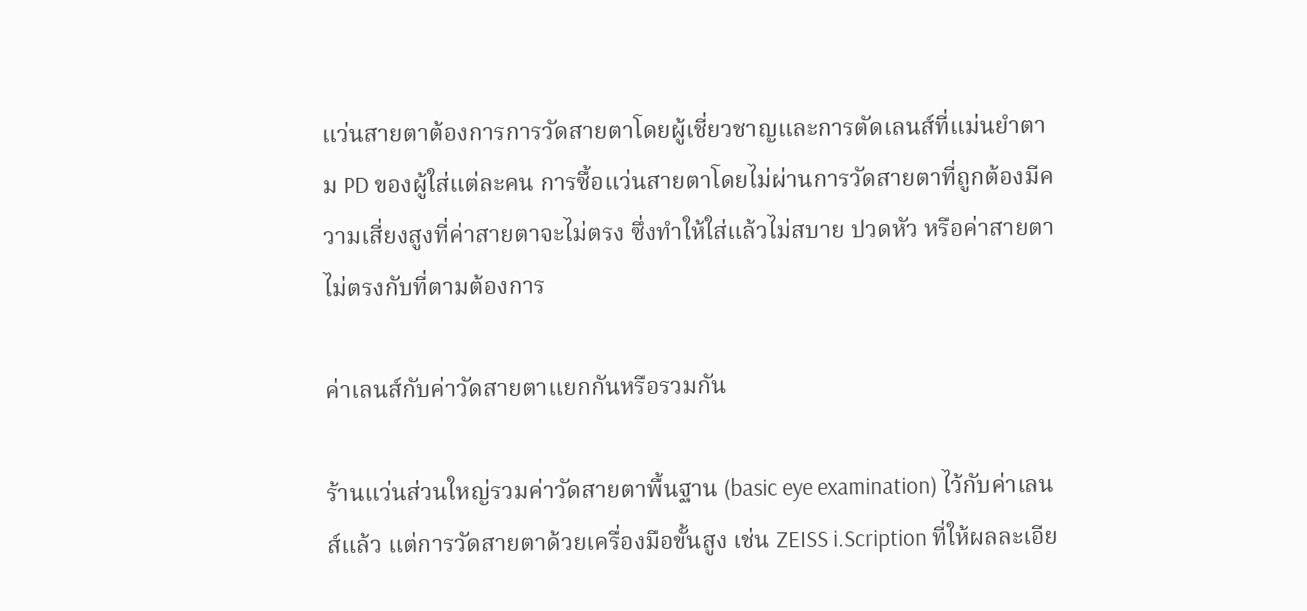แว่นสายตาต้องการการวัดสายตาโดยผู้เชี่ยวชาญและการตัดเลนส์ที่แม่นยำตาม PD ของผู้ใส่แต่ละคน การซื้อแว่นสายตาโดยไม่ผ่านการวัดสายตาที่ถูกต้องมีความเสี่ยงสูงที่ค่าสายตาจะไม่ตรง ซึ่งทำให้ใส่แล้วไม่สบาย ปวดหัว หรือค่าสายตาไม่ตรงกับที่ตามต้องการ

ค่าเลนส์กับค่าวัดสายตาแยกกันหรือรวมกัน

ร้านแว่นส่วนใหญ่รวมค่าวัดสายตาพื้นฐาน (basic eye examination) ไว้กับค่าเลนส์แล้ว แต่การวัดสายตาด้วยเครื่องมือขั้นสูง เช่น ZEISS i.Scription ที่ให้ผลละเอีย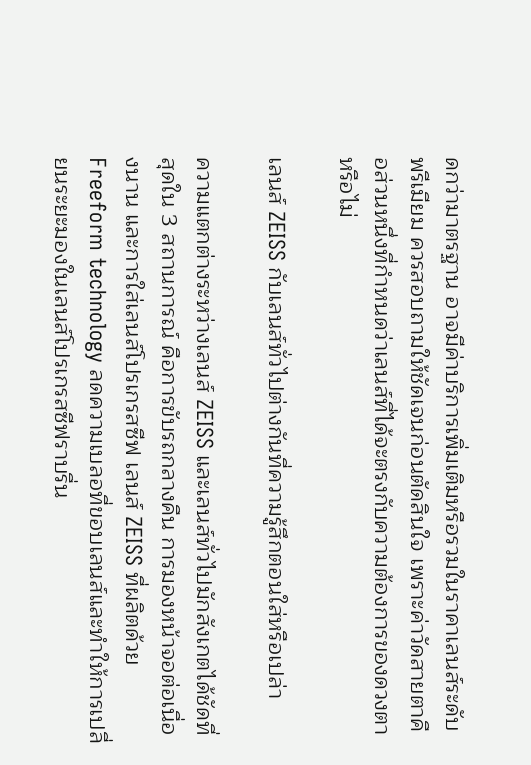ดกว่ามาตรฐาน อาจมีค่าบริการเพิ่มเติมหรือรวมในราคาเลนส์ระดับพรีเมียม ควรสอบถามให้ชัดเจนก่อนตัดสินใจ เพราะค่าวัดสายตาคือส่วนหนึ่งที่กำหนดว่าเลนส์ที่ได้จะตรงกับความต้องการของดวงตาหรือไม่

เลนส์ ZEISS กับเลนส์ทั่วไปต่างกันที่ความรู้สึกตอนใส่หรือเปล่า

ความแตกต่างระหว่างเลนส์ ZEISS และเลนส์ทั่วไปมักสังเกตได้ชัดที่สุดใน 3 สถานการณ์ คือการขับรถกลางคืน การมองหน้าจอต่อเนื่องนาน และการใส่เลนส์โปรเกรสซีฟ เลนส์ ZEISS ที่ผลิตด้วย Freeform technology ลดความเบลอที่ขอบเลนส์และทำให้การเปลี่ยนระยะมองในเลนส์โปรเกรสซีฟราบรื่น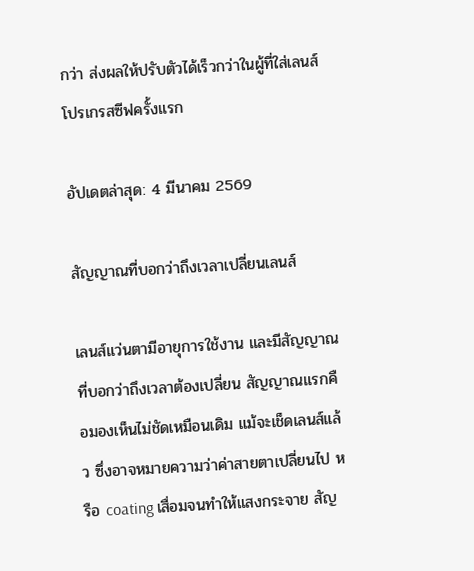กว่า ส่งผลให้ปรับตัวได้เร็วกว่าในผู้ที่ใส่เลนส์โปรเกรสซีฟครั้งแรก

อัปเดตล่าสุด: 4 มีนาคม 2569

สัญญาณที่บอกว่าถึงเวลาเปลี่ยนเลนส์

เลนส์แว่นตามีอายุการใช้งาน และมีสัญญาณที่บอกว่าถึงเวลาต้องเปลี่ยน สัญญาณแรกคือมองเห็นไม่ชัดเหมือนเดิม แม้จะเช็ดเลนส์แล้ว ซึ่งอาจหมายความว่าค่าสายตาเปลี่ยนไป หรือ coating เสื่อมจนทำให้แสงกระจาย สัญ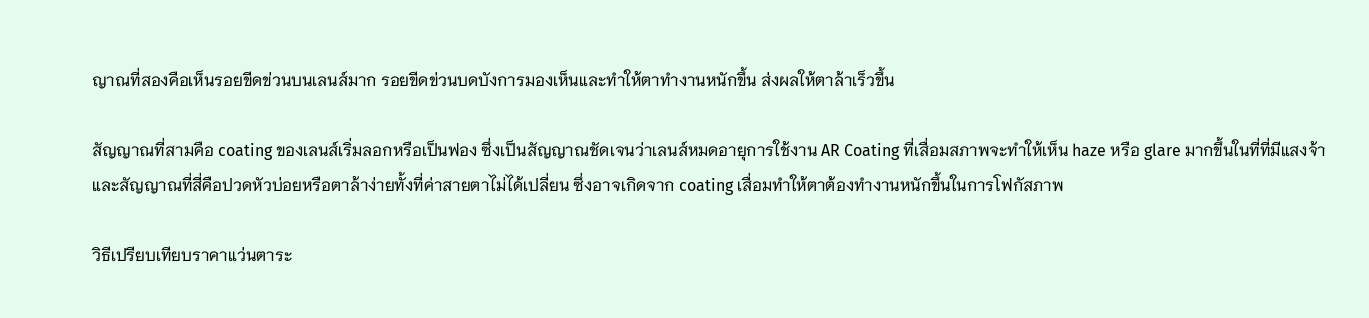ญาณที่สองคือเห็นรอยขีดข่วนบนเลนส์มาก รอยขีดข่วนบดบังการมองเห็นและทำให้ตาทำงานหนักขึ้น ส่งผลให้ตาล้าเร็วขึ้น

สัญญาณที่สามคือ coating ของเลนส์เริ่มลอกหรือเป็นฟอง ซึ่งเป็นสัญญาณชัดเจนว่าเลนส์หมดอายุการใช้งาน AR Coating ที่เสื่อมสภาพจะทำให้เห็น haze หรือ glare มากขึ้นในที่ที่มีแสงจ้า และสัญญาณที่สี่คือปวดหัวบ่อยหรือตาล้าง่ายทั้งที่ค่าสายตาไม่ได้เปลี่ยน ซึ่งอาจเกิดจาก coating เสื่อมทำให้ตาต้องทำงานหนักขึ้นในการโฟกัสภาพ

วิธีเปรียบเทียบราคาแว่นตาระ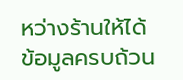หว่างร้านให้ได้ข้อมูลครบถ้วน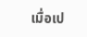เมื่อเป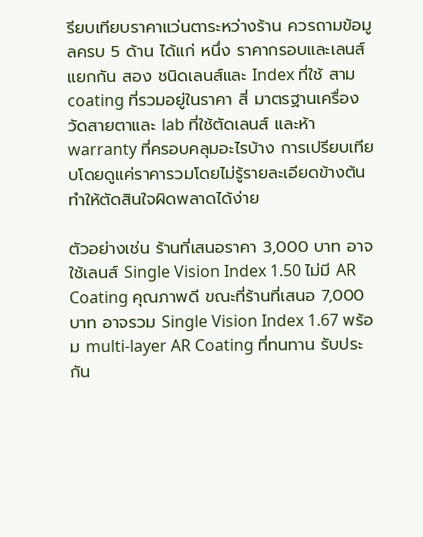รียบเทียบราคาแว่นตาระหว่างร้าน ควรถามข้อมูลครบ 5 ด้าน ได้แก่ หนึ่ง ราคากรอบและเลนส์แยกกัน สอง ชนิดเลนส์และ Index ที่ใช้ สาม coating ที่รวมอยู่ในราคา สี่ มาตรฐานเครื่องวัดสายตาและ lab ที่ใช้ตัดเลนส์ และห้า warranty ที่ครอบคลุมอะไรบ้าง การเปรียบเทียบโดยดูแค่ราคารวมโดยไม่รู้รายละเอียดข้างต้น ทำให้ตัดสินใจผิดพลาดได้ง่าย

ตัวอย่างเช่น ร้านที่เสนอราคา 3,000 บาท อาจใช้เลนส์ Single Vision Index 1.50 ไม่มี AR Coating คุณภาพดี ขณะที่ร้านที่เสนอ 7,000 บาท อาจรวม Single Vision Index 1.67 พร้อม multi-layer AR Coating ที่ทนทาน รับประกัน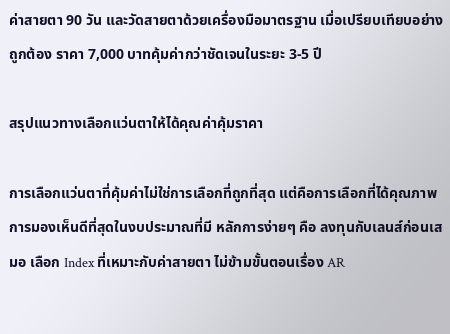ค่าสายตา 90 วัน และวัดสายตาด้วยเครื่องมือมาตรฐาน เมื่อเปรียบเทียบอย่างถูกต้อง ราคา 7,000 บาทคุ้มค่ากว่าชัดเจนในระยะ 3-5 ปี

สรุปแนวทางเลือกแว่นตาให้ได้คุณค่าคุ้มราคา

การเลือกแว่นตาที่คุ้มค่าไม่ใช่การเลือกที่ถูกที่สุด แต่คือการเลือกที่ได้คุณภาพการมองเห็นดีที่สุดในงบประมาณที่มี หลักการง่ายๆ คือ ลงทุนกับเลนส์ก่อนเสมอ เลือก Index ที่เหมาะกับค่าสายตา ไม่ข้ามขั้นตอนเรื่อง AR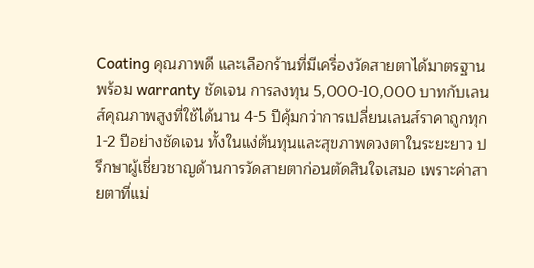Coating คุณภาพดี และเลือกร้านที่มีเครื่องวัดสายตาได้มาตรฐานพร้อม warranty ชัดเจน การลงทุน 5,000-10,000 บาทกับเลนส์คุณภาพสูงที่ใช้ได้นาน 4-5 ปีคุ้มกว่าการเปลี่ยนเลนส์ราคาถูกทุก 1-2 ปีอย่างชัดเจน ทั้งในแง่ต้นทุนและสุขภาพดวงตาในระยะยาว ปรึกษาผู้เชี่ยวชาญด้านการวัดสายตาก่อนตัดสินใจเสมอ เพราะค่าสายตาที่แม่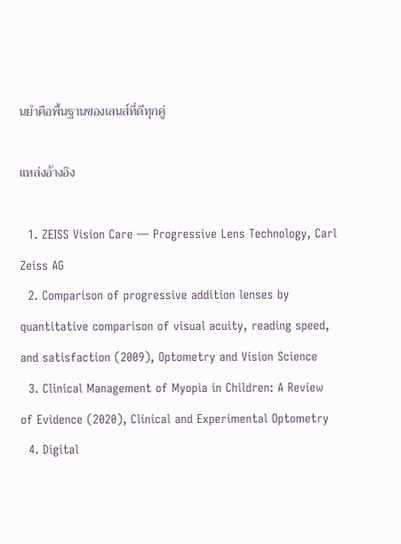นยำคือพื้นฐานของเลนส์ที่ดีทุกคู่

แหล่งอ้างอิง

  1. ZEISS Vision Care — Progressive Lens Technology, Carl Zeiss AG
  2. Comparison of progressive addition lenses by quantitative comparison of visual acuity, reading speed, and satisfaction (2009), Optometry and Vision Science
  3. Clinical Management of Myopia in Children: A Review of Evidence (2020), Clinical and Experimental Optometry
  4. Digital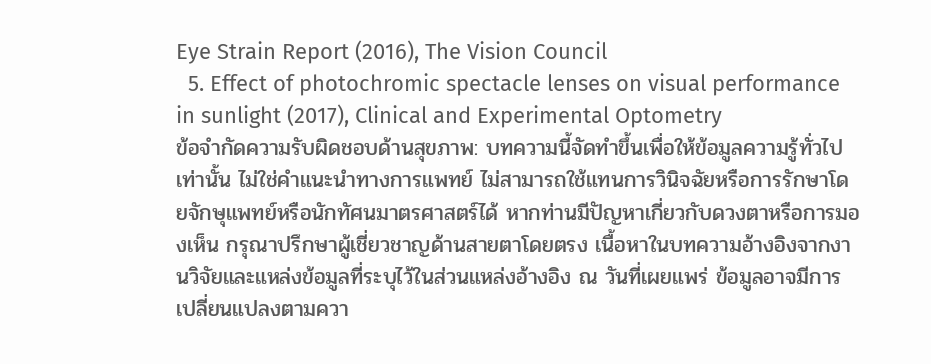Eye Strain Report (2016), The Vision Council
  5. Effect of photochromic spectacle lenses on visual performance in sunlight (2017), Clinical and Experimental Optometry
ข้อจำกัดความรับผิดชอบด้านสุขภาพ: บทความนี้จัดทำขึ้นเพื่อให้ข้อมูลความรู้ทั่วไปเท่านั้น ไม่ใช่คำแนะนำทางการแพทย์ ไม่สามารถใช้แทนการวินิจฉัยหรือการรักษาโดยจักษุแพทย์หรือนักทัศนมาตรศาสตร์ได้ หากท่านมีปัญหาเกี่ยวกับดวงตาหรือการมองเห็น กรุณาปรึกษาผู้เชี่ยวชาญด้านสายตาโดยตรง เนื้อหาในบทความอ้างอิงจากงานวิจัยและแหล่งข้อมูลที่ระบุไว้ในส่วนแหล่งอ้างอิง ณ วันที่เผยแพร่ ข้อมูลอาจมีการเปลี่ยนแปลงตามควา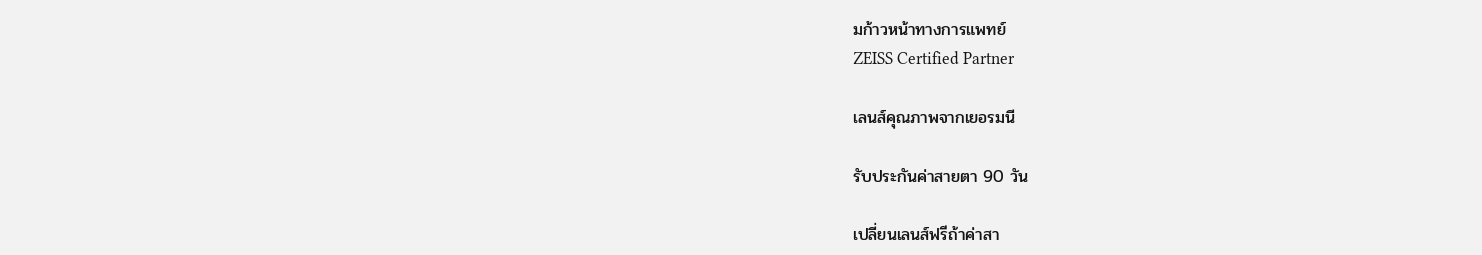มก้าวหน้าทางการแพทย์
ZEISS Certified Partner

เลนส์คุณภาพจากเยอรมนี

รับประกันค่าสายตา 90 วัน

เปลี่ยนเลนส์ฟรีถ้าค่าสา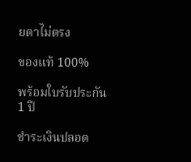ยตาไม่ตรง

ของแท้ 100%

พร้อมใบรับประกัน 1 ปี

ชำระเงินปลอด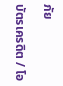ภัย

บัตรเครดิต / โอ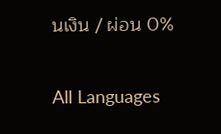นเงิน / ผ่อน 0%

All Languages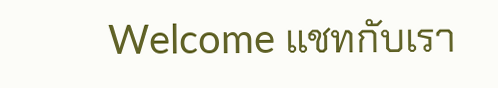Welcome แชทกับเรา